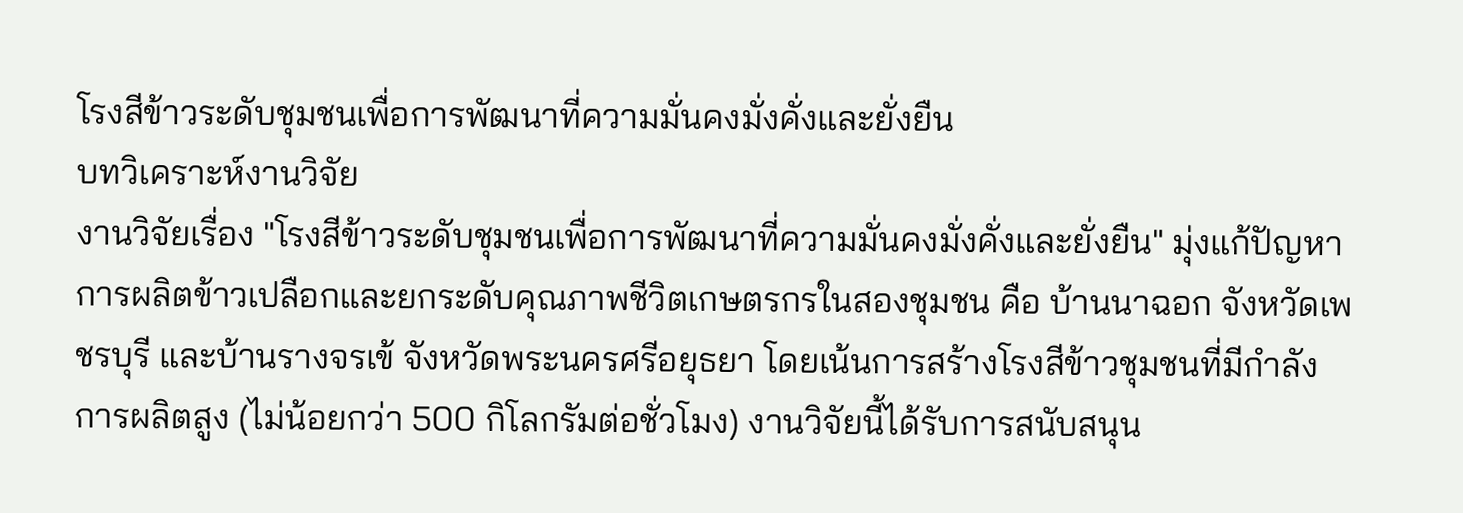โรงสีข้าวระดับชุมชนเพื่อการพัฒนาที่ความมั่นคงมั่งคั่งและยั่งยืน
บทวิเคราะห์งานวิจัย
งานวิจัยเรื่อง "โรงสีข้าวระดับชุมชนเพื่อการพัฒนาที่ความมั่นคงมั่งคั่งและยั่งยืน" มุ่งแก้ปัญหาการผลิตข้าวเปลือกและยกระดับคุณภาพชีวิตเกษตรกรในสองชุมชน คือ บ้านนาฉอก จังหวัดเพชรบุรี และบ้านรางจรเข้ จังหวัดพระนครศรีอยุธยา โดยเน้นการสร้างโรงสีข้าวชุมชนที่มีกำลังการผลิตสูง (ไม่น้อยกว่า 500 กิโลกรัมต่อชั่วโมง) งานวิจัยนี้ได้รับการสนับสนุน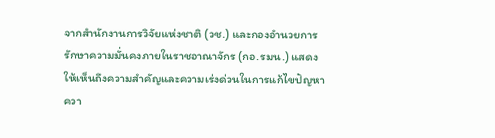จากสำนักงานการวิจัยแห่งชาติ (วช.) และกองอำนวยการรักษาความมั่นคงภายในราชอาณาจักร (กอ.รมน.) แสดงให้เห็นถึงความสำคัญและความเร่งด่วนในการแก้ไขปัญหาควา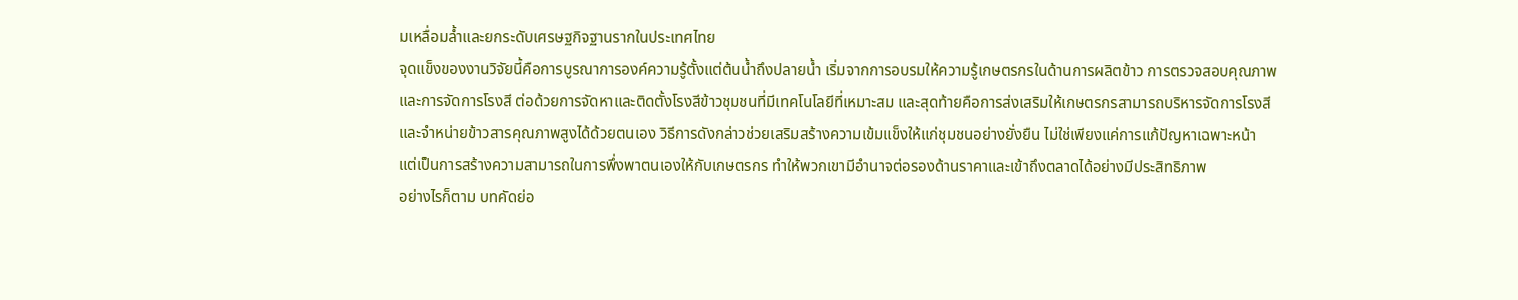มเหลื่อมล้ำและยกระดับเศรษฐกิจฐานรากในประเทศไทย
จุดแข็งของงานวิจัยนี้คือการบูรณาการองค์ความรู้ตั้งแต่ต้นน้ำถึงปลายน้ำ เริ่มจากการอบรมให้ความรู้เกษตรกรในด้านการผลิตข้าว การตรวจสอบคุณภาพ และการจัดการโรงสี ต่อด้วยการจัดหาและติดตั้งโรงสีข้าวชุมชนที่มีเทคโนโลยีที่เหมาะสม และสุดท้ายคือการส่งเสริมให้เกษตรกรสามารถบริหารจัดการโรงสีและจำหน่ายข้าวสารคุณภาพสูงได้ด้วยตนเอง วิธีการดังกล่าวช่วยเสริมสร้างความเข้มแข็งให้แก่ชุมชนอย่างยั่งยืน ไม่ใช่เพียงแค่การแก้ปัญหาเฉพาะหน้า แต่เป็นการสร้างความสามารถในการพึ่งพาตนเองให้กับเกษตรกร ทำให้พวกเขามีอำนาจต่อรองด้านราคาและเข้าถึงตลาดได้อย่างมีประสิทธิภาพ
อย่างไรก็ตาม บทคัดย่อ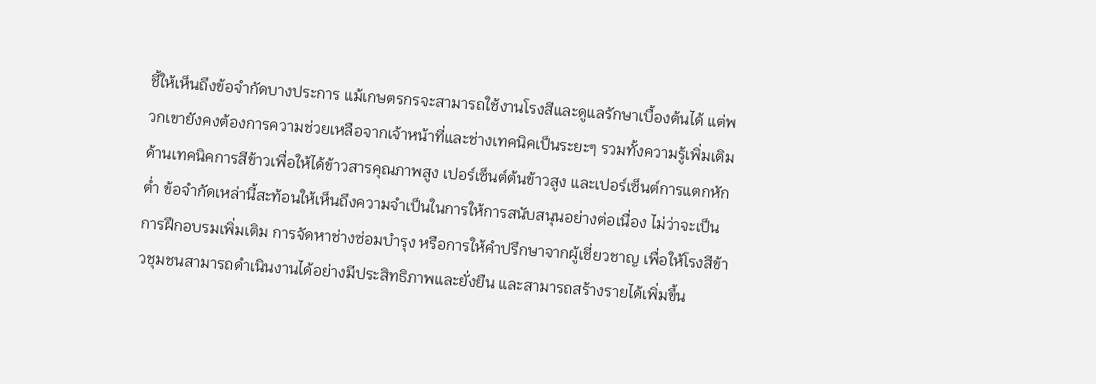ชี้ให้เห็นถึงข้อจำกัดบางประการ แม้เกษตรกรจะสามารถใช้งานโรงสีและดูแลรักษาเบื้องต้นได้ แต่พวกเขายังคงต้องการความช่วยเหลือจากเจ้าหน้าที่และช่างเทคนิคเป็นระยะๆ รวมทั้งความรู้เพิ่มเติมด้านเทคนิคการสีข้าวเพื่อให้ได้ข้าวสารคุณภาพสูง เปอร์เซ็นต์ต้นข้าวสูง และเปอร์เซ็นต์การแตกหักต่ำ ข้อจำกัดเหล่านี้สะท้อนให้เห็นถึงความจำเป็นในการให้การสนับสนุนอย่างต่อเนื่อง ไม่ว่าจะเป็นการฝึกอบรมเพิ่มเติม การจัดหาช่างซ่อมบำรุง หรือการให้คำปรึกษาจากผู้เชี่ยวชาญ เพื่อให้โรงสีข้าวชุมชนสามารถดำเนินงานได้อย่างมีประสิทธิภาพและยั่งยืน และสามารถสร้างรายได้เพิ่มขึ้น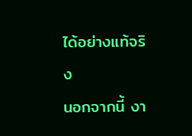ได้อย่างแท้จริง
นอกจากนี้ งา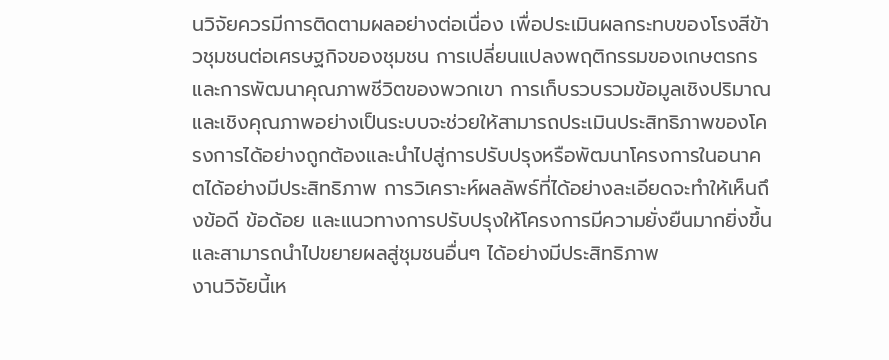นวิจัยควรมีการติดตามผลอย่างต่อเนื่อง เพื่อประเมินผลกระทบของโรงสีข้าวชุมชนต่อเศรษฐกิจของชุมชน การเปลี่ยนแปลงพฤติกรรมของเกษตรกร และการพัฒนาคุณภาพชีวิตของพวกเขา การเก็บรวบรวมข้อมูลเชิงปริมาณและเชิงคุณภาพอย่างเป็นระบบจะช่วยให้สามารถประเมินประสิทธิภาพของโครงการได้อย่างถูกต้องและนำไปสู่การปรับปรุงหรือพัฒนาโครงการในอนาคตได้อย่างมีประสิทธิภาพ การวิเคราะห์ผลลัพธ์ที่ได้อย่างละเอียดจะทำให้เห็นถึงข้อดี ข้อด้อย และแนวทางการปรับปรุงให้โครงการมีความยั่งยืนมากยิ่งขึ้น และสามารถนำไปขยายผลสู่ชุมชนอื่นๆ ได้อย่างมีประสิทธิภาพ
งานวิจัยนี้เห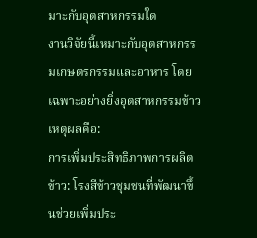มาะกับอุตสาหกรรมใด
งานวิจัยนี้เหมาะกับอุตสาหกรรมเกษตรกรรมและอาหาร โดยเฉพาะอย่างยิ่งอุตสาหกรรมข้าว เหตุผลคือ:
การเพิ่มประสิทธิภาพการผลิตข้าว: โรงสีข้าวชุมชนที่พัฒนาขึ้นช่วยเพิ่มประ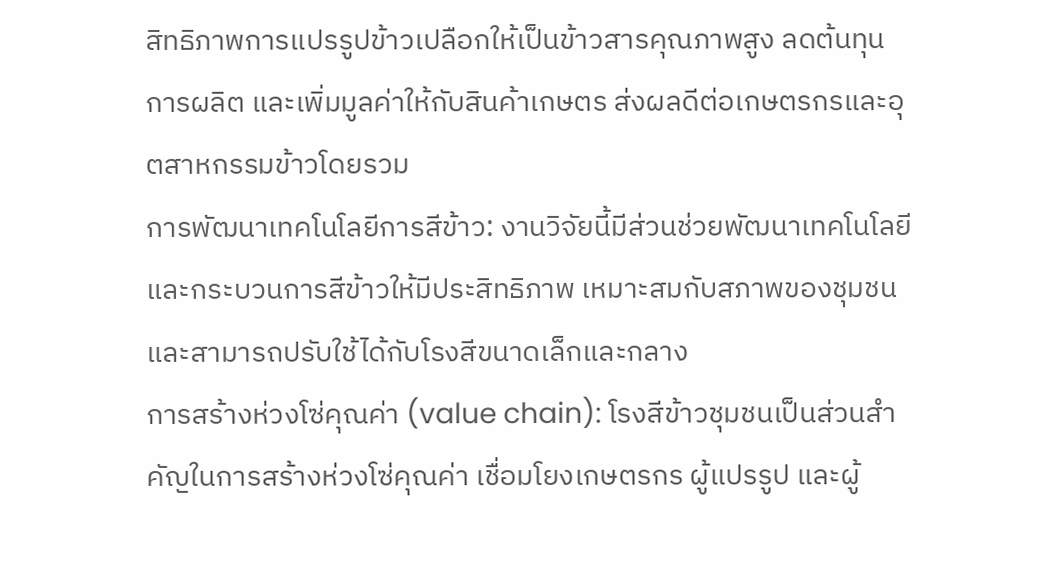สิทธิภาพการแปรรูปข้าวเปลือกให้เป็นข้าวสารคุณภาพสูง ลดต้นทุนการผลิต และเพิ่มมูลค่าให้กับสินค้าเกษตร ส่งผลดีต่อเกษตรกรและอุตสาหกรรมข้าวโดยรวม
การพัฒนาเทคโนโลยีการสีข้าว: งานวิจัยนี้มีส่วนช่วยพัฒนาเทคโนโลยีและกระบวนการสีข้าวให้มีประสิทธิภาพ เหมาะสมกับสภาพของชุมชน และสามารถปรับใช้ได้กับโรงสีขนาดเล็กและกลาง
การสร้างห่วงโซ่คุณค่า (value chain): โรงสีข้าวชุมชนเป็นส่วนสำคัญในการสร้างห่วงโซ่คุณค่า เชื่อมโยงเกษตรกร ผู้แปรรูป และผู้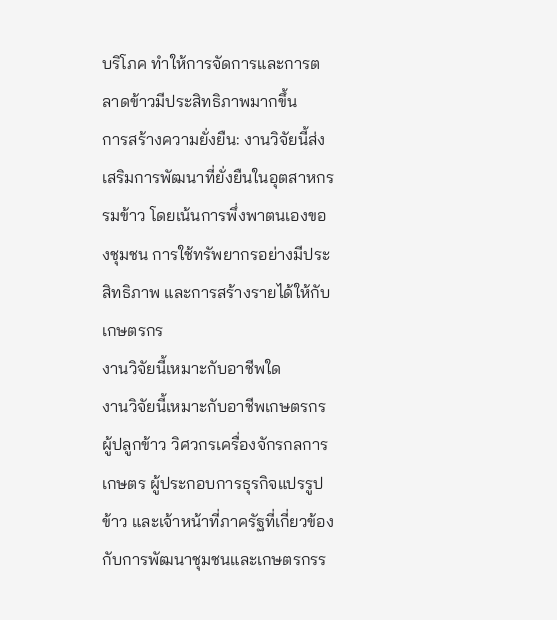บริโภค ทำให้การจัดการและการตลาดข้าวมีประสิทธิภาพมากขึ้น
การสร้างความยั่งยืน: งานวิจัยนี้ส่งเสริมการพัฒนาที่ยั่งยืนในอุตสาหกรรมข้าว โดยเน้นการพึ่งพาตนเองของชุมชน การใช้ทรัพยากรอย่างมีประสิทธิภาพ และการสร้างรายได้ให้กับเกษตรกร
งานวิจัยนี้เหมาะกับอาชีพใด
งานวิจัยนี้เหมาะกับอาชีพเกษตรกรผู้ปลูกข้าว วิศวกรเครื่องจักรกลการเกษตร ผู้ประกอบการธุรกิจแปรรูปข้าว และเจ้าหน้าที่ภาครัฐที่เกี่ยวข้องกับการพัฒนาชุมชนและเกษตรกรร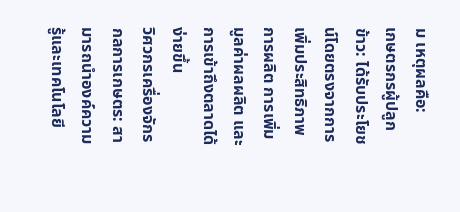ม เหตุผลคือ:
เกษตรกรผู้ปลูกข้าว: ได้รับประโยชน์โดยตรงจากการเพิ่มประสิทธิภาพการผลิต การเพิ่มมูลค่าผลผลิต และการเข้าถึงตลาดได้ง่ายขึ้น
วิศวกรเครื่องจักรกลการเกษตร: สามารถนำองค์ความรู้และเทคโนโลยี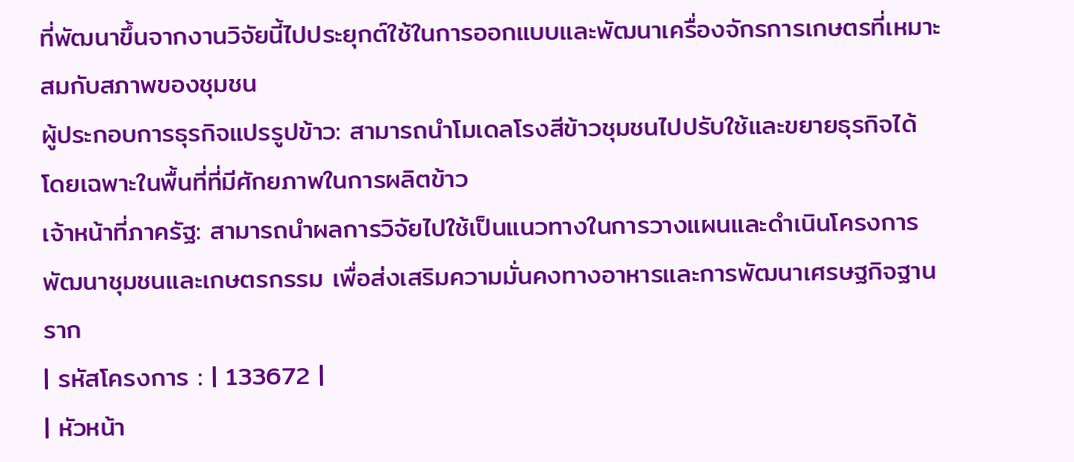ที่พัฒนาขึ้นจากงานวิจัยนี้ไปประยุกต์ใช้ในการออกแบบและพัฒนาเครื่องจักรการเกษตรที่เหมาะสมกับสภาพของชุมชน
ผู้ประกอบการธุรกิจแปรรูปข้าว: สามารถนำโมเดลโรงสีข้าวชุมชนไปปรับใช้และขยายธุรกิจได้ โดยเฉพาะในพื้นที่ที่มีศักยภาพในการผลิตข้าว
เจ้าหน้าที่ภาครัฐ: สามารถนำผลการวิจัยไปใช้เป็นแนวทางในการวางแผนและดำเนินโครงการพัฒนาชุมชนและเกษตรกรรม เพื่อส่งเสริมความมั่นคงทางอาหารและการพัฒนาเศรษฐกิจฐานราก
| รหัสโครงการ : | 133672 |
| หัวหน้า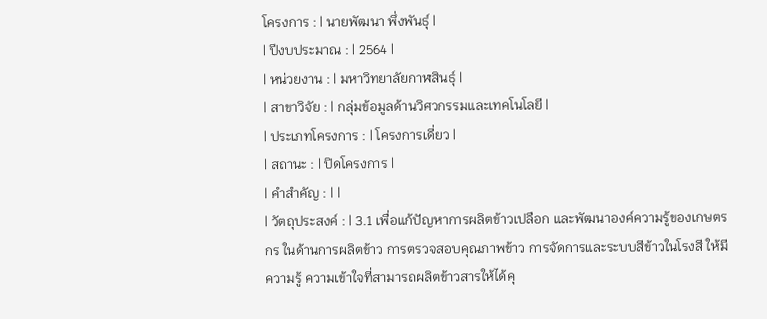โครงการ : | นายพัฒนา พึ่งพันธุ์ |
| ปีงบประมาณ : | 2564 |
| หน่วยงาน : | มหาวิทยาลัยกาฬสินธุ์ |
| สาขาวิจัย : | กลุ่มข้อมูลด้านวิศวกรรมและเทคโนโลยี |
| ประเภทโครงการ : | โครงการเดี่ยว |
| สถานะ : | ปิดโครงการ |
| คำสำคัญ : | |
| วัตถุประสงค์ : | 3.1 เพื่อแก้ปัญหาการผลิตข้าวเปลือก และพัฒนาองค์ความรู้ของเกษตรกร ในด้านการผลิตข้าว การตรวจสอบคุณภาพข้าว การจัดการและระบบสีข้าวในโรงสี ให้มีความรู้ ความเข้าใจที่สามารถผลิตข้าวสารให้ได้คุ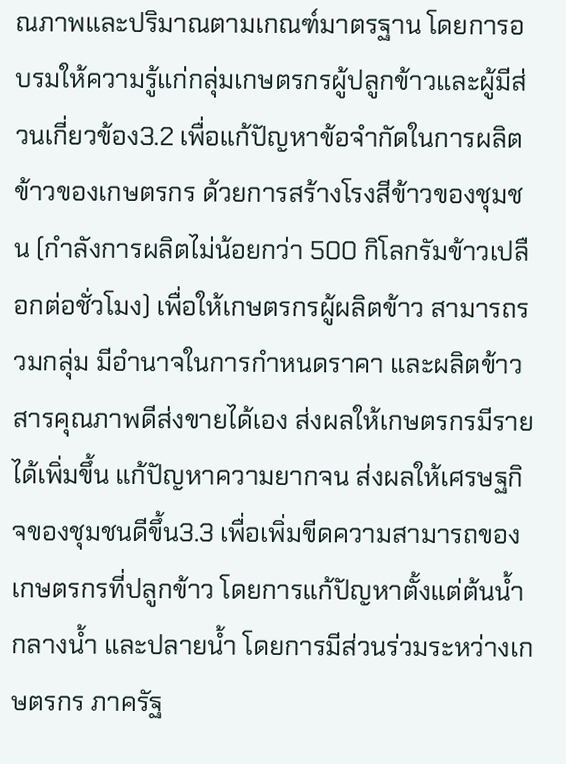ณภาพและปริมาณตามเกณฑ์มาตรฐาน โดยการอบรมให้ความรู้แก่กลุ่มเกษตรกรผู้ปลูกข้าวและผู้มีส่วนเกี่ยวข้อง3.2 เพื่อแก้ปัญหาข้อจำกัดในการผลิตข้าวของเกษตรกร ด้วยการสร้างโรงสีข้าวของชุมชน (กำลังการผลิตไม่น้อยกว่า 500 กิโลกรัมข้าวเปลือกต่อชั่วโมง) เพื่อให้เกษตรกรผู้ผลิตข้าว สามารถรวมกลุ่ม มีอำนาจในการกำหนดราคา และผลิตข้าวสารคุณภาพดีส่งขายได้เอง ส่งผลให้เกษตรกรมีรายได้เพิ่มขึ้น แก้ปัญหาความยากจน ส่งผลให้เศรษฐกิจของชุมชนดีขึ้น3.3 เพื่อเพิ่มขีดความสามารถของเกษตรกรที่ปลูกข้าว โดยการแก้ปัญหาตั้งแต่ต้นน้ำ กลางน้ำ และปลายน้ำ โดยการมีส่วนร่วมระหว่างเกษตรกร ภาครัฐ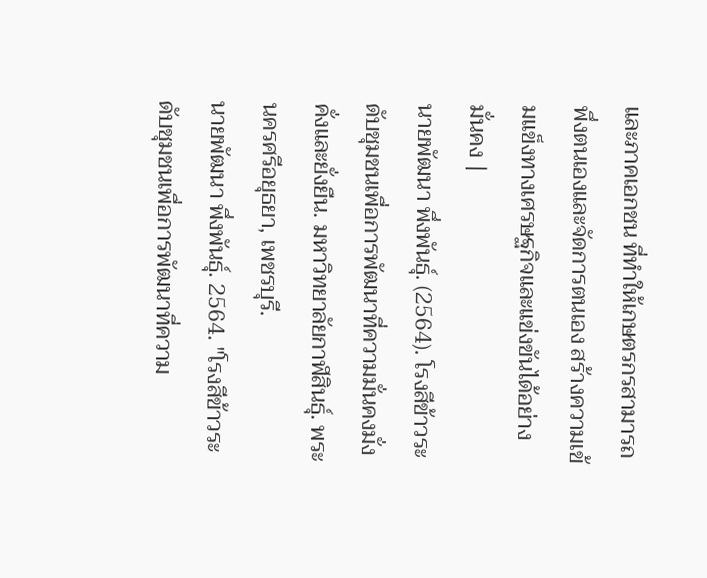และภาคเอกชน ที่ทำให้เกษตรกรสามารถพึ่งตนเองและจัดการตนเอง สร้างความเข้มแข็งทางเศรษฐกิจและแข่งขันได้อย่างมั่นคง |
นายพัฒนา พึ่งพันธุ์. (2564). โรงสีข้าวระดับชุมชนเพื่อการพัฒนาที่ความมั่นคงมั่งคั่งและยั่งยืน. มหาวิทยาลัยกาฬสินธุ์. พระนครศรีอยุธยา, เพชรบุรี.
นายพัฒนา พึ่งพันธุ์. 2564. "โรงสีข้าวระดับชุมชนเพื่อการพัฒนาที่ความ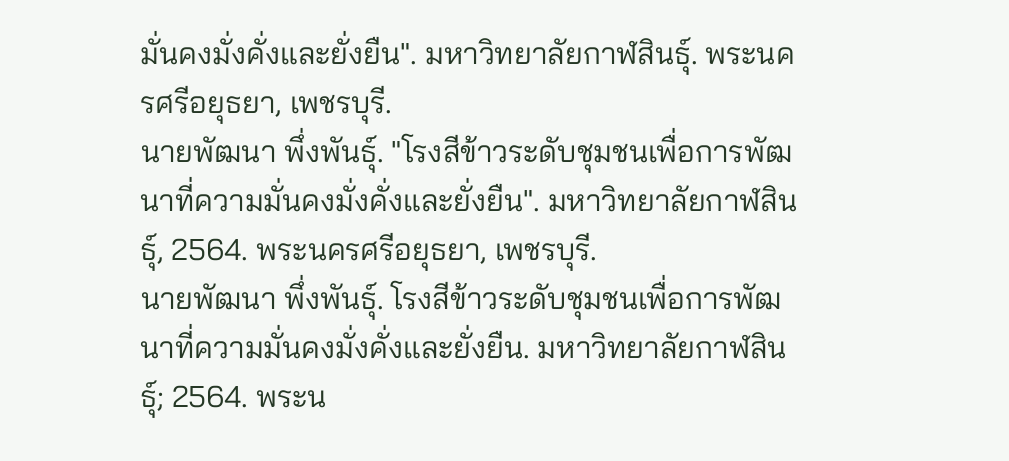มั่นคงมั่งคั่งและยั่งยืน". มหาวิทยาลัยกาฬสินธุ์. พระนครศรีอยุธยา, เพชรบุรี.
นายพัฒนา พึ่งพันธุ์. "โรงสีข้าวระดับชุมชนเพื่อการพัฒนาที่ความมั่นคงมั่งคั่งและยั่งยืน". มหาวิทยาลัยกาฬสินธุ์, 2564. พระนครศรีอยุธยา, เพชรบุรี.
นายพัฒนา พึ่งพันธุ์. โรงสีข้าวระดับชุมชนเพื่อการพัฒนาที่ความมั่นคงมั่งคั่งและยั่งยืน. มหาวิทยาลัยกาฬสินธุ์; 2564. พระน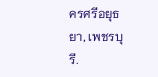ครศรีอยุธยา, เพชรบุรี.